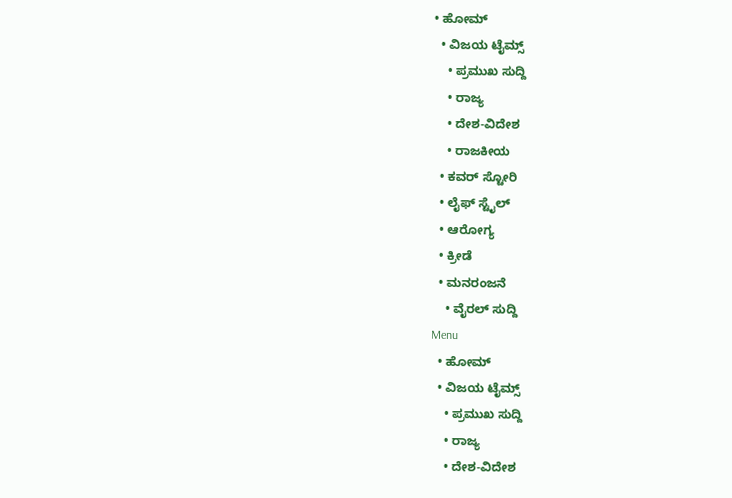• ಹೋಮ್
  • ವಿಜಯ ಟೈಮ್ಸ್‌
    • ಪ್ರಮುಖ ಸುದ್ದಿ
    • ರಾಜ್ಯ
    • ದೇಶ-ವಿದೇಶ
    • ರಾಜಕೀಯ
  • ಕವರ್‌ ಸ್ಟೋರಿ
  • ಲೈಫ್ ಸ್ಟೈಲ್
  • ಆರೋಗ್ಯ
  • ಕ್ರೀಡೆ
  • ಮನರಂಜನೆ
    • ವೈರಲ್ ಸುದ್ದಿ
Menu
  • ಹೋಮ್
  • ವಿಜಯ ಟೈಮ್ಸ್‌
    • ಪ್ರಮುಖ ಸುದ್ದಿ
    • ರಾಜ್ಯ
    • ದೇಶ-ವಿದೇಶ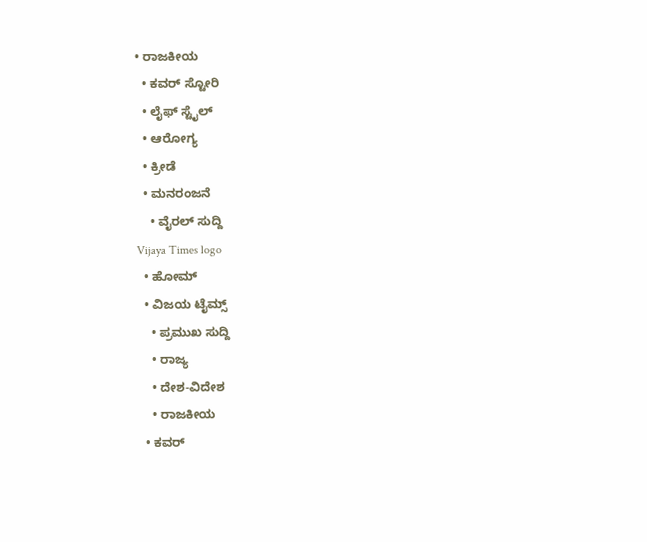• ರಾಜಕೀಯ
  • ಕವರ್‌ ಸ್ಟೋರಿ
  • ಲೈಫ್ ಸ್ಟೈಲ್
  • ಆರೋಗ್ಯ
  • ಕ್ರೀಡೆ
  • ಮನರಂಜನೆ
    • ವೈರಲ್ ಸುದ್ದಿ
Vijaya Times logo
  • ಹೋಮ್
  • ವಿಜಯ ಟೈಮ್ಸ್‌
    • ಪ್ರಮುಖ ಸುದ್ದಿ
    • ರಾಜ್ಯ
    • ದೇಶ-ವಿದೇಶ
    • ರಾಜಕೀಯ
  • ಕವರ್‌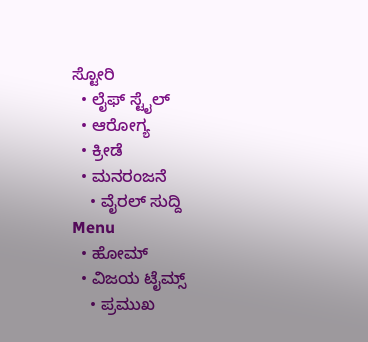ಸ್ಟೋರಿ
  • ಲೈಫ್ ಸ್ಟೈಲ್
  • ಆರೋಗ್ಯ
  • ಕ್ರೀಡೆ
  • ಮನರಂಜನೆ
    • ವೈರಲ್ ಸುದ್ದಿ
Menu
  • ಹೋಮ್
  • ವಿಜಯ ಟೈಮ್ಸ್‌
    • ಪ್ರಮುಖ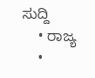ಸುದ್ದಿ
    • ರಾಜ್ಯ
    •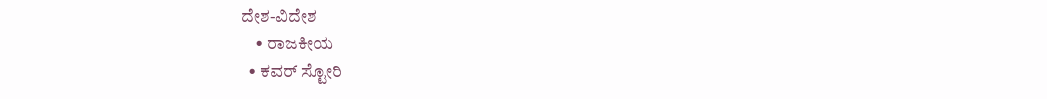ದೇಶ-ವಿದೇಶ
    • ರಾಜಕೀಯ
  • ಕವರ್‌ ಸ್ಟೋರಿ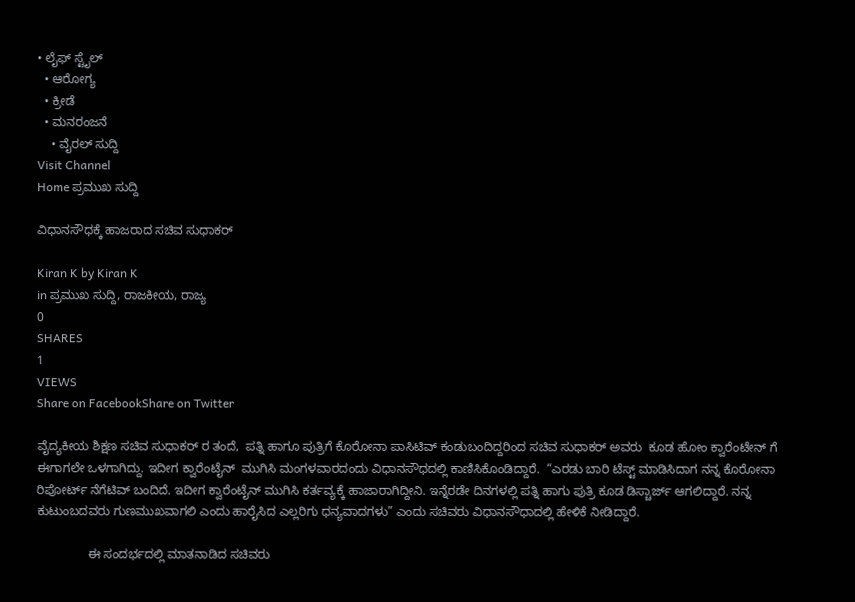• ಲೈಫ್ ಸ್ಟೈಲ್
  • ಆರೋಗ್ಯ
  • ಕ್ರೀಡೆ
  • ಮನರಂಜನೆ
    • ವೈರಲ್ ಸುದ್ದಿ
Visit Channel
Home ಪ್ರಮುಖ ಸುದ್ದಿ

ವಿಧಾನಸೌಧಕ್ಕೆ ಹಾಜರಾದ ಸಚಿವ ಸುಧಾಕರ್

Kiran K by Kiran K
in ಪ್ರಮುಖ ಸುದ್ದಿ, ರಾಜಕೀಯ, ರಾಜ್ಯ
0
SHARES
1
VIEWS
Share on FacebookShare on Twitter

ವೈದ್ಯಕೀಯ ಶಿಕ್ಷಣ ಸಚಿವ ಸುಧಾಕರ್ ರ ತಂದೆ,  ಪತ್ನಿ ಹಾಗೂ ಪುತ್ರಿಗೆ ಕೊರೋನಾ ಪಾಸಿಟಿವ್ ಕಂಡುಬಂದಿದ್ದರಿಂದ ಸಚಿವ ಸುಧಾಕರ್ ಅವರು  ಕೂಡ ಹೋಂ ಕ್ವಾರೆಂಟೇನ್ ಗೆ  ಈಗಾಗಲೇ ಒಳಗಾಗಿದ್ದು. ಇದೀಗ ಕ್ವಾರೆಂಟೈನ್  ಮುಗಿಸಿ ಮಂಗಳವಾರದಂದು ವಿಧಾನಸೌಧದಲ್ಲಿ ಕಾಣಿಸಿಕೊಂಡಿದ್ದಾರೆ.  “ಎರಡು ಬಾರಿ ಟೆಸ್ಟ್ ಮಾಡಿಸಿದಾಗ ನನ್ನ ಕೊರೋನಾ ರಿಪೋರ್ಟ್ ನೆಗೆಟಿವ್ ಬಂದಿದೆ. ಇದೀಗ ಕ್ವಾರೆಂಟೈನ್ ಮುಗಿಸಿ ಕರ್ತವ್ಯಕ್ಕೆ ಹಾಜಾರಾಗಿದ್ದೀನಿ. ಇನ್ನೆರಡೇ ದಿನಗಳಲ್ಲಿ ಪತ್ನಿ ಹಾಗು ಪುತ್ರಿ ಕೂಡ ಡಿಸ್ಚಾರ್ಜ್ ಆಗಲಿದ್ದಾರೆ. ನನ್ನ ಕುಟುಂಬದವರು ಗುಣಮುಖವಾಗಲಿ ಎಂದು ಹಾರೈಸಿದ ಎಲ್ಲರಿಗು ಧನ್ಯವಾದಗಳು” ಎಂದು ಸಚಿವರು ವಿಧಾನಸೌಧಾದಲ್ಲಿ ಹೇಳಿಕೆ ನೀಡಿದ್ದಾರೆ.

               ಈ ಸಂದರ್ಭದಲ್ಲಿ ಮಾತನಾಡಿದ ಸಚಿವರು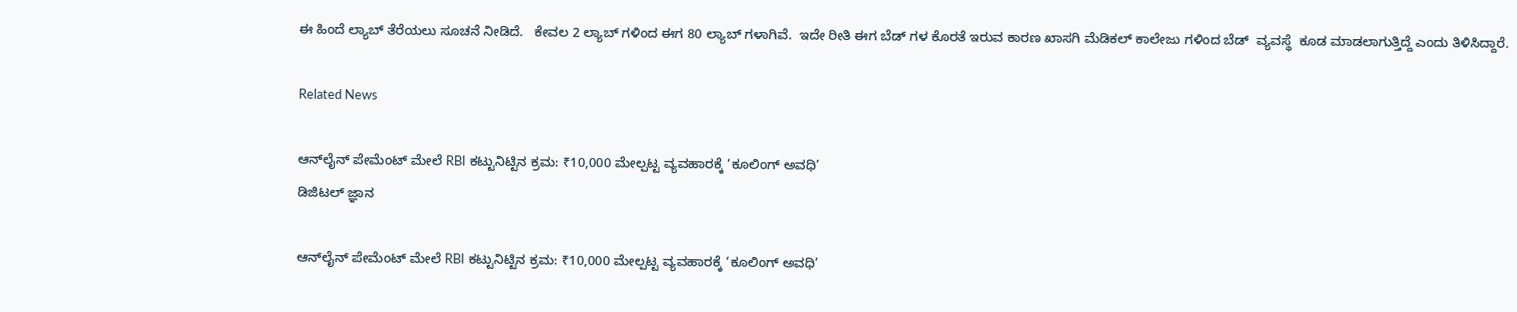ಈ ಹಿಂದೆ ಲ್ಯಾಬ್ ತೆರೆಯಲು ಸೂಚನೆ ನೀಡಿದೆ.   ಕೇವಲ 2 ಲ್ಯಾಬ್ ಗಳಿಂದ ಈಗ 80 ಲ್ಯಾಬ್ ಗಳಾಗಿವೆ.  ಇದೇ ರೀತಿ ಈಗ ಬೆಡ್ ಗಳ ಕೊರತೆ ಇರುವ ಕಾರಣ ಖಾಸಗಿ ಮೆಡಿಕಲ್ ಕಾಲೇಜು ಗಳಿಂದ ಬೆಡ್  ವ್ಯವಸ್ಥೆ  ಕೂಡ ಮಾಡಲಾಗುತ್ತಿದ್ದೆ ಎಂದು ತಿಳಿಸಿದ್ದಾರೆ.

Related News

ಆನ್‌ಲೈನ್ ಪೇಮೆಂಟ್ ಮೇಲೆ RBI ಕಟ್ಟುನಿಟ್ಟಿನ ಕ್ರಮ: ₹10,000 ಮೇಲ್ಪಟ್ಟ ವ್ಯವಹಾರಕ್ಕೆ ‘ಕೂಲಿಂಗ್ ಅವಧಿ’
ಡಿಜಿಟಲ್ ಜ್ಞಾನ

ಆನ್‌ಲೈನ್ ಪೇಮೆಂಟ್ ಮೇಲೆ RBI ಕಟ್ಟುನಿಟ್ಟಿನ ಕ್ರಮ: ₹10,000 ಮೇಲ್ಪಟ್ಟ ವ್ಯವಹಾರಕ್ಕೆ ‘ಕೂಲಿಂಗ್ ಅವಧಿ’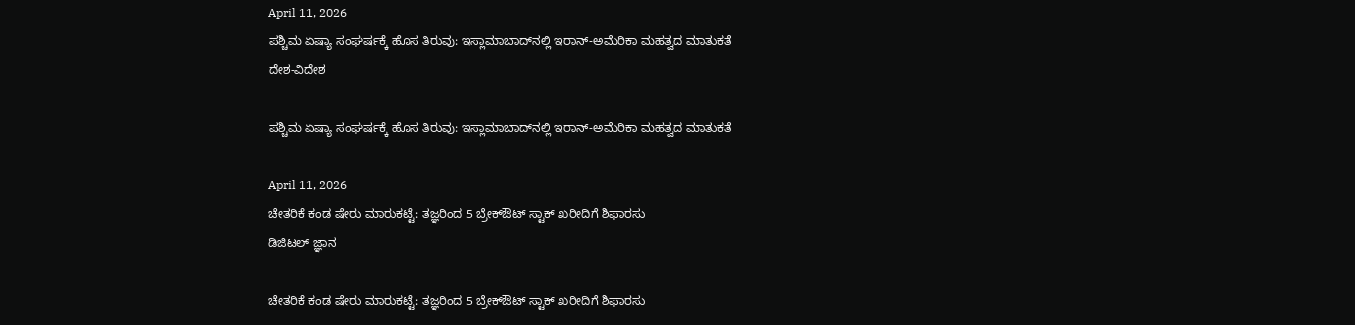April 11, 2026
ಪಶ್ಚಿಮ ಏಷ್ಯಾ ಸಂಘರ್ಷಕ್ಕೆ ಹೊಸ ತಿರುವು: ಇಸ್ಲಾಮಾಬಾದ್‌ನಲ್ಲಿ ಇರಾನ್-ಅಮೆರಿಕಾ ಮಹತ್ವದ ಮಾತುಕತೆ
ದೇಶ-ವಿದೇಶ

ಪಶ್ಚಿಮ ಏಷ್ಯಾ ಸಂಘರ್ಷಕ್ಕೆ ಹೊಸ ತಿರುವು: ಇಸ್ಲಾಮಾಬಾದ್‌ನಲ್ಲಿ ಇರಾನ್-ಅಮೆರಿಕಾ ಮಹತ್ವದ ಮಾತುಕತೆ

April 11, 2026
ಚೇತರಿಕೆ ಕಂಡ ಷೇರು ಮಾರುಕಟ್ಟೆ: ತಜ್ಞರಿಂದ 5 ಬ್ರೇಕ್‌ಔಟ್‌ ಸ್ಟಾಕ್‌ ಖರೀದಿಗೆ ಶಿಫಾರಸು
ಡಿಜಿಟಲ್ ಜ್ಞಾನ

ಚೇತರಿಕೆ ಕಂಡ ಷೇರು ಮಾರುಕಟ್ಟೆ: ತಜ್ಞರಿಂದ 5 ಬ್ರೇಕ್‌ಔಟ್‌ ಸ್ಟಾಕ್‌ ಖರೀದಿಗೆ ಶಿಫಾರಸು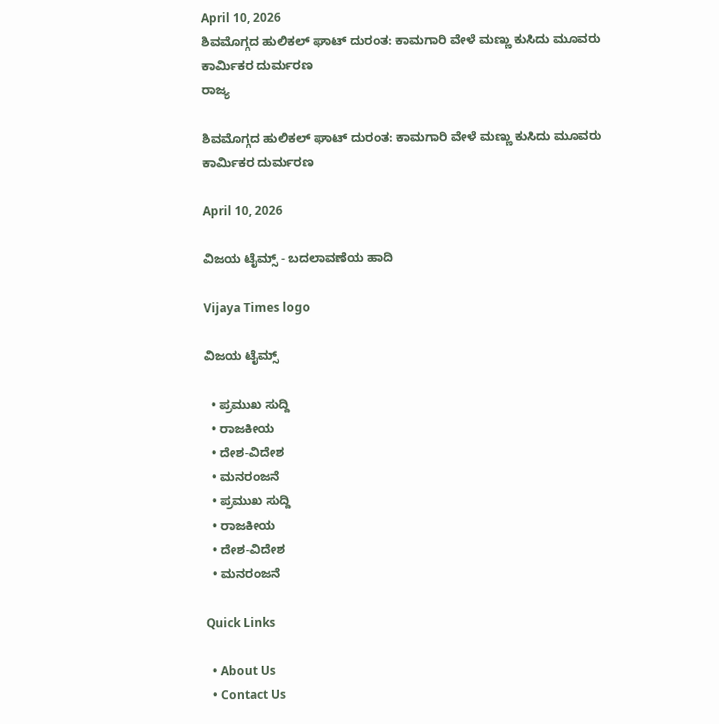April 10, 2026
ಶಿವಮೊಗ್ಗದ ಹುಲಿಕಲ್ ಘಾಟ್ ದುರಂತ: ಕಾಮಗಾರಿ ವೇಳೆ ಮಣ್ಣು ಕುಸಿದು ಮೂವರು ಕಾರ್ಮಿಕರ ದುರ್ಮರಣ
ರಾಜ್ಯ

ಶಿವಮೊಗ್ಗದ ಹುಲಿಕಲ್ ಘಾಟ್ ದುರಂತ: ಕಾಮಗಾರಿ ವೇಳೆ ಮಣ್ಣು ಕುಸಿದು ಮೂವರು ಕಾರ್ಮಿಕರ ದುರ್ಮರಣ

April 10, 2026

ವಿಜಯ ಟೈಮ್ಸ್‌ - ಬದಲಾವಣೆಯ ಹಾದಿ

Vijaya Times logo

ವಿಜಯ ಟೈಮ್ಸ್‌

  • ಪ್ರಮುಖ ಸುದ್ದಿ
  • ರಾಜಕೀಯ
  • ದೇಶ-ವಿದೇಶ
  • ಮನರಂಜನೆ
  • ಪ್ರಮುಖ ಸುದ್ದಿ
  • ರಾಜಕೀಯ
  • ದೇಶ-ವಿದೇಶ
  • ಮನರಂಜನೆ

Quick Links

  • About Us
  • Contact Us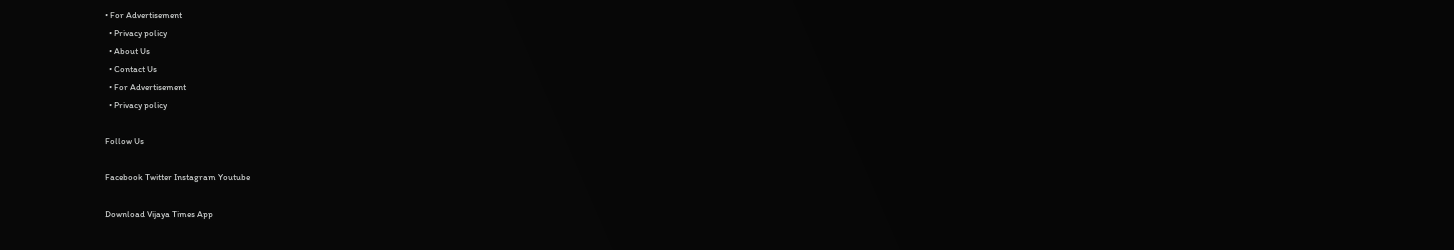• For Advertisement
  • Privacy policy
  • About Us
  • Contact Us
  • For Advertisement
  • Privacy policy

Follow Us

Facebook Twitter Instagram Youtube

Download Vijaya Times App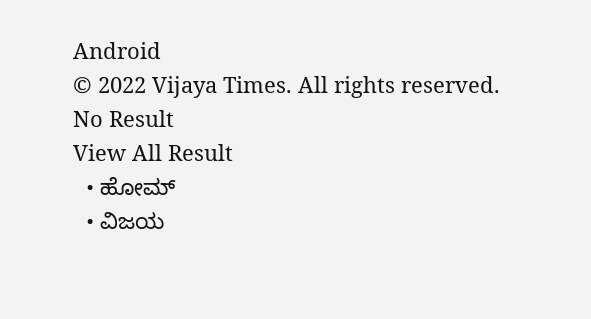Android
© 2022 Vijaya Times. All rights reserved.
No Result
View All Result
  • ಹೋಮ್
  • ವಿಜಯ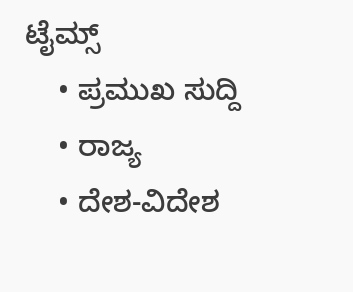ಟೈಮ್ಸ್‌
    • ಪ್ರಮುಖ ಸುದ್ದಿ
    • ರಾಜ್ಯ
    • ದೇಶ-ವಿದೇಶ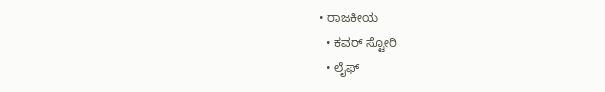• ರಾಜಕೀಯ
  • ಕವರ್‌ ಸ್ಟೋರಿ
  • ಲೈಫ್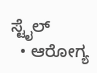ಸ್ಟೈಲ್
  • ಆರೋಗ್ಯ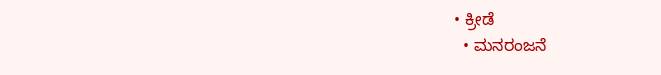• ಕ್ರೀಡೆ
  • ಮನರಂಜನೆ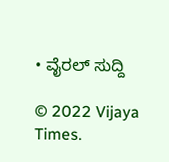• ವೈರಲ್ ಸುದ್ದಿ

© 2022 Vijaya Times.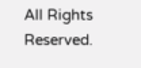All Rights Reserved.